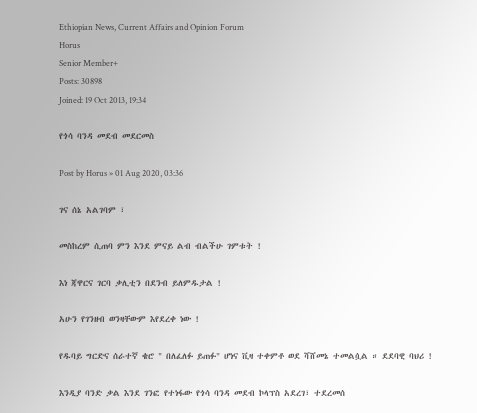Ethiopian News, Current Affairs and Opinion Forum
Horus
Senior Member+
Posts: 30898
Joined: 19 Oct 2013, 19:34

የጎሳ ባንዳ መደብ መደርመስ

Post by Horus » 01 Aug 2020, 03:36

ገና ሰኔ አልገባም ፣

መስከረም ሲጠባ ምን እንደ ምናይ ልብ ብልችሁ ገምቱት !

እነ ጃዋርና ገርባ ቃሊቲን በደንብ ይለምዱታል !

አሁን የገንዘብ ወንዛቸውም እየደረቀ ነው !

የዱባይ ግርድና ሰራተኛ ቄሮ " በለፈለፉ ይጠፉ" ሆነና ቪዛ ተቀምቶ ወደ ሻሸመኔ ተመልሷል ። ደደባዊ ባህሪ !

እንዲያ ባንድ ቃል እንደ ገንፎ የተነፋው የጎሳ ባንዳ መደብ ኮላፕስ አደረገ፣ ተደረመሰ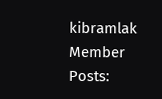kibramlak
Member
Posts: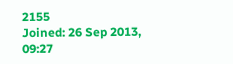2155
Joined: 26 Sep 2013, 09:27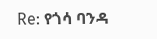Re: የጎሳ ባንዳ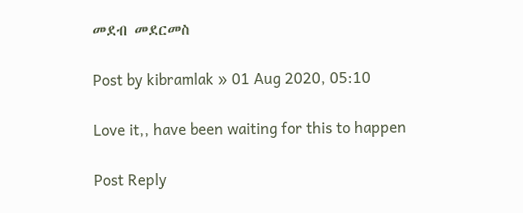መደብ መደርመስ

Post by kibramlak » 01 Aug 2020, 05:10

Love it,, have been waiting for this to happen

Post Reply